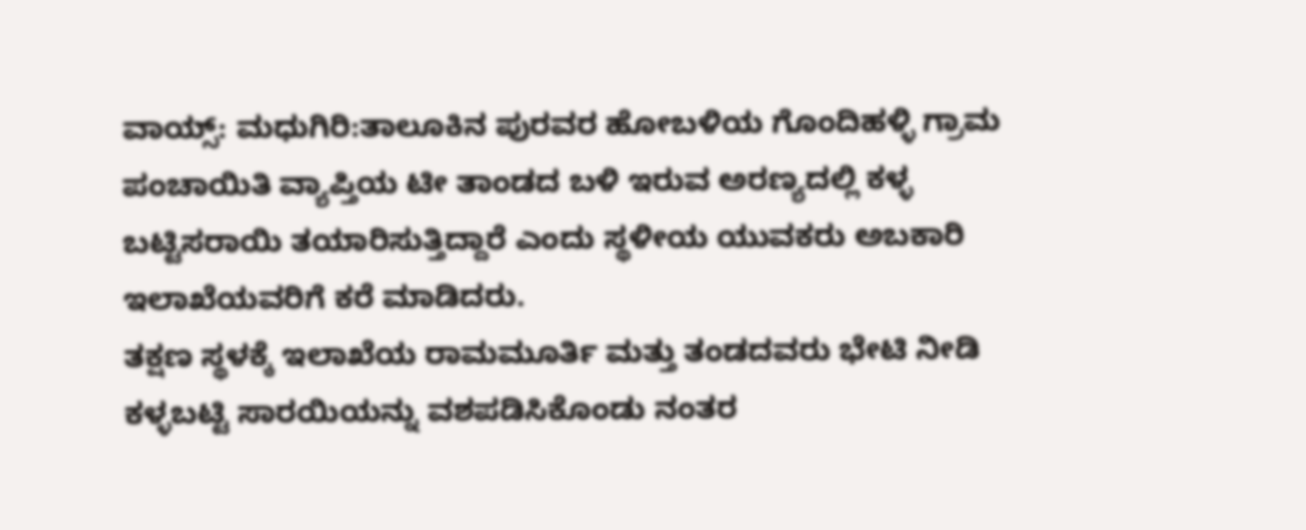ವಾಯ್ಸ್: ಮಧುಗಿರಿ:ತಾಲೂಕಿನ ಪುರವರ ಹೋಬಳಿಯ ಗೊಂದಿಹಳ್ಳಿ ಗ್ರಾಮ ಪಂಚಾಯಿತಿ ವ್ಯಾಪ್ತಿಯ ಟೀ ತಾಂಡದ ಬಳಿ ಇರುವ ಅರಣ್ಯದಲ್ಲಿ ಕಳ್ಳ ಬಟ್ಟಿಸರಾಯಿ ತಯಾರಿಸುತ್ತಿದ್ದಾರೆ ಎಂದು ಸ್ಥಳೀಯ ಯುವಕರು ಅಬಕಾರಿ ಇಲಾಖೆಯವರಿಗೆ ಕರೆ ಮಾಡಿದರು.
ತಕ್ಷಣ ಸ್ಥಳಕ್ಕೆ ಇಲಾಖೆಯ ರಾಮಮೂರ್ತಿ ಮತ್ತು ತಂಡದವರು ಭೇಟಿ ನೀಡಿ ಕಳ್ಳಬಟ್ಟಿ ಸಾರಯಿಯನ್ನು ವಶಪಡಿಸಿಕೊಂಡು ನಂತರ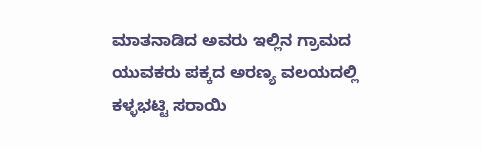ಮಾತನಾಡಿದ ಅವರು ಇಲ್ಲಿನ ಗ್ರಾಮದ ಯುವಕರು ಪಕ್ಕದ ಅರಣ್ಯ ವಲಯದಲ್ಲಿ ಕಳ್ಳಭಟ್ಟಿ ಸರಾಯಿ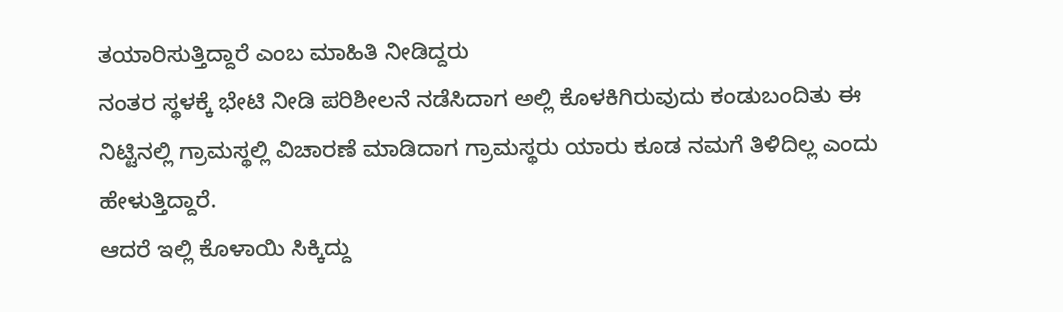ತಯಾರಿಸುತ್ತಿದ್ದಾರೆ ಎಂಬ ಮಾಹಿತಿ ನೀಡಿದ್ದರು
ನಂತರ ಸ್ಥಳಕ್ಕೆ ಭೇಟಿ ನೀಡಿ ಪರಿಶೀಲನೆ ನಡೆಸಿದಾಗ ಅಲ್ಲಿ ಕೊಳಕಿಗಿರುವುದು ಕಂಡುಬಂದಿತು ಈ ನಿಟ್ಟಿನಲ್ಲಿ ಗ್ರಾಮಸ್ಥಲ್ಲಿ ವಿಚಾರಣೆ ಮಾಡಿದಾಗ ಗ್ರಾಮಸ್ಥರು ಯಾರು ಕೂಡ ನಮಗೆ ತಿಳಿದಿಲ್ಲ ಎಂದು ಹೇಳುತ್ತಿದ್ದಾರೆ.
ಆದರೆ ಇಲ್ಲಿ ಕೊಳಾಯಿ ಸಿಕ್ಕಿದ್ದು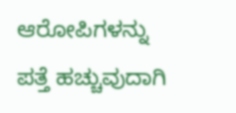ಆರೋಪಿಗಳನ್ನು ಪತ್ತೆ ಹಚ್ಚುವುದಾಗಿ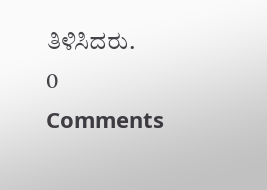ತಿಳಿಸಿದರು.
0 Comments